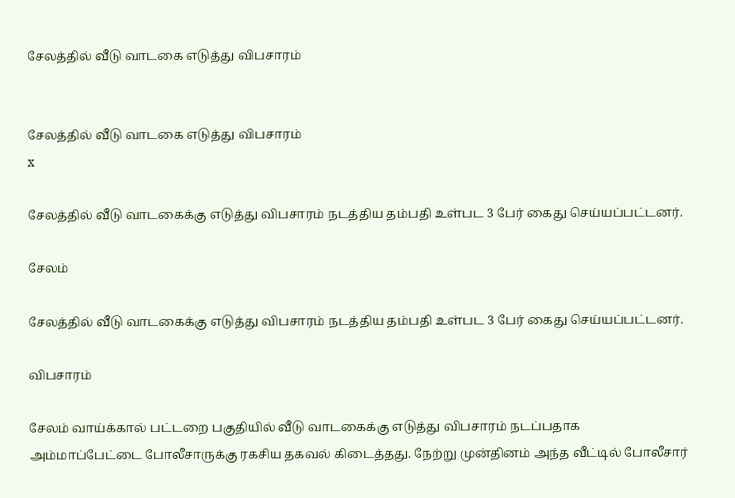சேலத்தில் வீடு வாடகை எடுத்து விபசாரம்


சேலத்தில் வீடு வாடகை எடுத்து விபசாரம்
x

சேலத்தில் வீடு வாடகைக்கு எடுத்து விபசாரம் நடத்திய தம்பதி உள்பட 3 பேர் கைது செய்யப்பட்டனர்.

சேலம்

சேலத்தில் வீடு வாடகைக்கு எடுத்து விபசாரம் நடத்திய தம்பதி உள்பட 3 பேர் கைது செய்யப்பட்டனர்.

விபசாரம்

சேலம் வாய்க்கால் பட்டறை பகுதியில் வீடு வாடகைக்கு எடுத்து விபசாரம் நடப்பதாக அம்மாப்பேட்டை போலீசாருக்கு ரகசிய தகவல் கிடைத்தது. நேற்று முன்தினம் அந்த வீட்டில் போலீசார்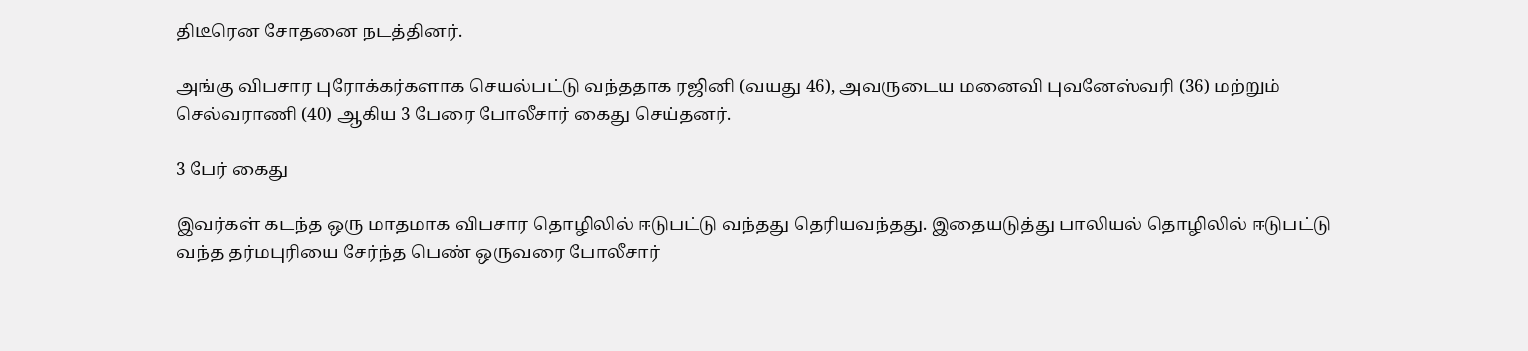திடீரென சோதனை நடத்தினர்.

அங்கு விபசார புரோக்கர்களாக செயல்பட்டு வந்ததாக ரஜினி (வயது 46), அவருடைய மனைவி புவனேஸ்வரி (36) மற்றும் செல்வராணி (40) ஆகிய 3 பேரை போலீசார் கைது செய்தனர்.

3 பேர் கைது

இவர்கள் கடந்த ஒரு மாதமாக விபசார தொழிலில் ஈடுபட்டு வந்தது தெரியவந்தது. இதையடுத்து பாலியல் தொழிலில் ஈடுபட்டு வந்த தர்மபுரியை சேர்ந்த பெண் ஒருவரை போலீசார்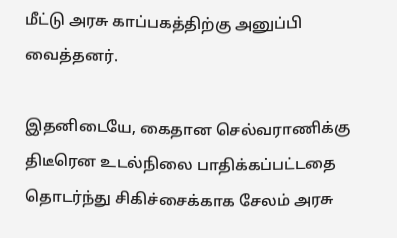மீட்டு அரசு காப்பகத்திற்கு அனுப்பி வைத்தனர்.

இதனிடையே, கைதான செல்வராணிக்கு திடீரென உடல்நிலை பாதிக்கப்பட்டதை தொடர்ந்து சிகிச்சைக்காக சேலம் அரசு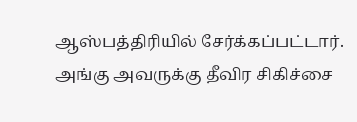ஆஸ்பத்திரியில் சேர்க்கப்பட்டார். அங்கு அவருக்கு தீவிர சிகிச்சை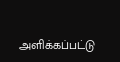அளிக்கப்பட்டு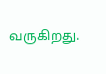வருகிறது.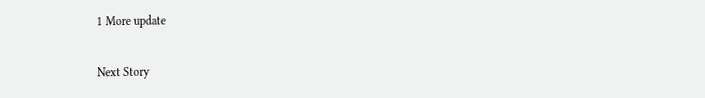1 More update

Next Story